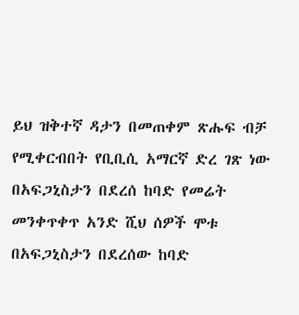ይህ ዝቅተኛ ዳታን በመጠቀም ጽሑፍ ብቻ የሚቀርብበት የቢቢሲ አማርኛ ድረ ገጽ ነው
በአፍጋኒስታን በደረሰ ከባድ የመሬት መንቀጥቀጥ አንድ ሺህ ሰዎች ሞቱ
በአፍጋኒስታን በደረሰው ከባድ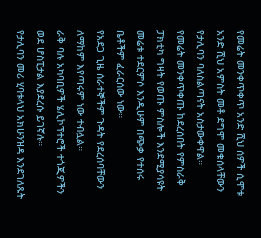የመሬት መንቀጥቀጥ አንድ ሺህ ሰዎች ሲሞቱ አንድ ሺህ አምስት መቶ ደግሞ መቁሰላቸውን የታሊባን ባለስልጣናት አስታውቀዋል።
የመሬት መንቀጥቀጡ ከደረሰበት የምስራቅ ፓክቲካ ግዛት የወጡ ምስሎች እንደሚያሳዩት መሬቱ ተደርምሶ እንዲሁም በጭቃ የተሰሩ ቤቶችም ፈራርሰው ነው።
የአደጋ ጊዜ ሰራተኞችም ጉዳት የደረሰባቸውን ለማከም እየጣሩም ነው ተብሏል።
ራቅ ባሉ አካባቢዎች ሄሊኮፕተሮች ተጎጂዎችን ወደ ሆስፒታል እያደረሱ ይገኛሉ።
የታሊባን መሪ ሂባቱላህ አክሁንዝዳ እንደገለጹት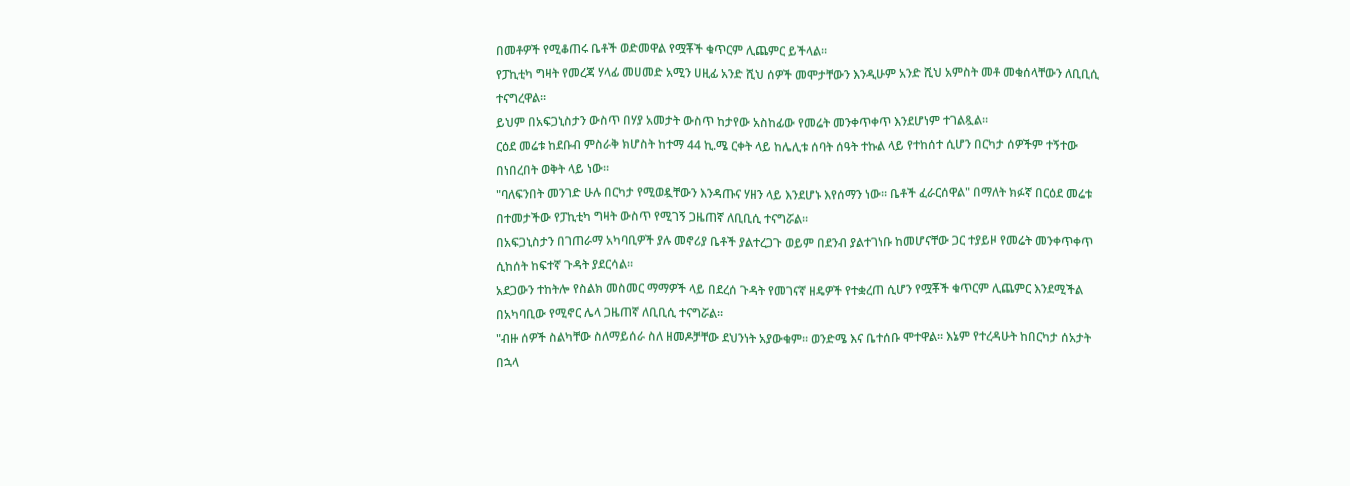በመቶዎች የሚቆጠሩ ቤቶች ወድመዋል የሟቾች ቁጥርም ሊጨምር ይችላል።
የፓኪቲካ ግዛት የመረጃ ሃላፊ መሀመድ አሚን ሀዚፊ አንድ ሺህ ሰዎች መሞታቸውን እንዲሁም አንድ ሺህ አምስት መቶ መቁሰላቸውን ለቢቢሲ ተናግረዋል።
ይህም በአፍጋኒስታን ውስጥ በሃያ አመታት ውስጥ ከታየው አስከፊው የመሬት መንቀጥቀጥ እንደሆነም ተገልጿል።
ርዕደ መሬቱ ከደቡብ ምስራቅ ክሆስት ከተማ 44 ኪ.ሜ ርቀት ላይ ከሌሊቱ ሰባት ሰዓት ተኩል ላይ የተከሰተ ሲሆን በርካታ ሰዎችም ተኝተው በነበረበት ወቅት ላይ ነው።
"ባለፍንበት መንገድ ሁሉ በርካታ የሚወዷቸውን እንዳጡና ሃዘን ላይ እንደሆኑ እየሰማን ነው። ቤቶች ፈራርሰዋል" በማለት ክፉኛ በርዕደ መሬቱ በተመታችው የፓኪቲካ ግዛት ውስጥ የሚገኝ ጋዜጠኛ ለቢቢሲ ተናግሯል።
በአፍጋኒስታን በገጠራማ አካባቢዎች ያሉ መኖሪያ ቤቶች ያልተረጋጉ ወይም በደንብ ያልተገነቡ ከመሆናቸው ጋር ተያይዞ የመሬት መንቀጥቀጥ ሲከሰት ከፍተኛ ጉዳት ያደርሳል።
አደጋውን ተከትሎ የስልክ መስመር ማማዎች ላይ በደረሰ ጉዳት የመገናኛ ዘዴዎች የተቋረጠ ሲሆን የሟቾች ቁጥርም ሊጨምር እንደሚችል በአካባቢው የሚኖር ሌላ ጋዜጠኛ ለቢቢሲ ተናግሯል።
"ብዙ ሰዎች ስልካቸው ስለማይሰራ ስለ ዘመዶቻቸው ደህንነት አያውቁም። ወንድሜ እና ቤተሰቡ ሞተዋል። እኔም የተረዳሁት ከበርካታ ሰአታት በኋላ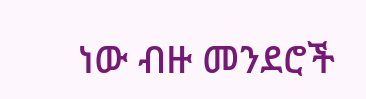ነው ብዙ መንደሮች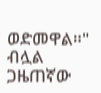ወድመዋል።" ብሏል ጋዜጠኛው